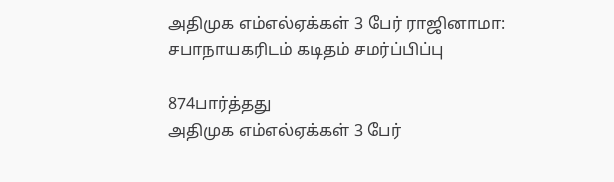அதிமுக எம்எல்ஏக்கள் 3 பேர் ராஜினாமா: சபாநாயகரிடம் கடிதம் சமர்ப்பிப்பு

874பார்த்தது
அதிமுக எம்எல்ஏக்கள் 3 பேர்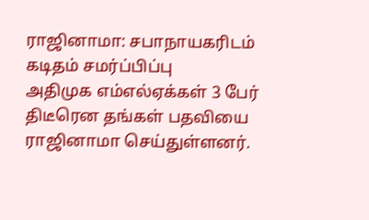ராஜினாமா: சபாநாயகரிடம் கடிதம் சமர்ப்பிப்பு
அதிமுக எம்எல்ஏக்கள் 3 பேர் திடீரென தங்கள் பதவியை  ராஜினாமா செய்துள்ளனர்.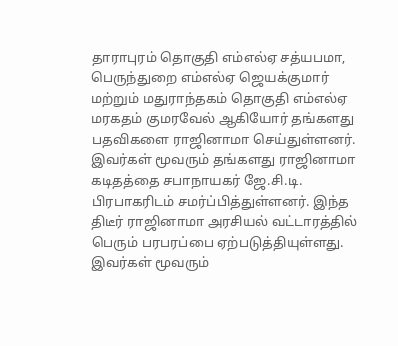தாராபுரம் தொகுதி எம்எல்ஏ சத்யபமா, பெருந்துறை எம்எல்ஏ ஜெயக்குமார் மற்றும் மதுராந்தகம் தொகுதி எம்எல்ஏ மரகதம் குமரவேல் ஆகியோர் தங்களது பதவிகளை ராஜினாமா செய்துள்ளனர். இவர்கள் மூவரும் தங்களது ராஜினாமா கடிதத்தை சபாநாயகர் ஜே.சி.டி. பிரபாகரிடம் சமர்ப்பித்துள்ளனர். இந்த திடீர் ராஜினாமா அரசியல் வட்டாரத்தில் பெரும் பரபரப்பை ஏற்படுத்தியுள்ளது. இவர்கள் மூவரும்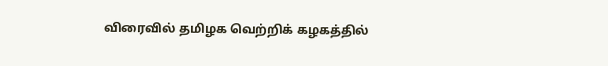விரைவில் தமிழக வெற்றிக் கழகத்தில்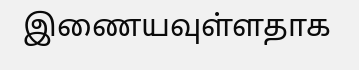இணையவுள்ளதாக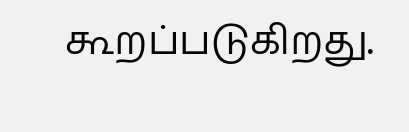கூறப்படுகிறது.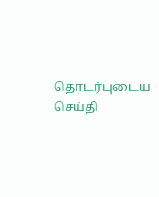தொடர்புடைய செய்தி